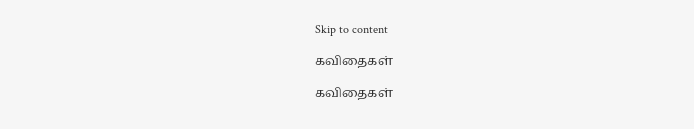Skip to content

கவிதைகள்

கவிதைகள்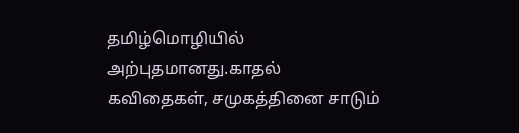தமிழ்மொழியில் அற்புதமானது.காதல் கவிதைகள், சமுகத்தினை சாடும்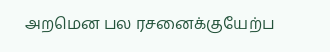அறமென பல ரசனைக்குயேற்ப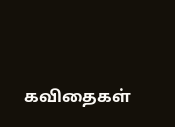கவிதைகள்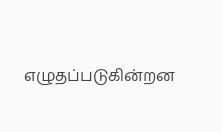எழுதப்படுகின்றன